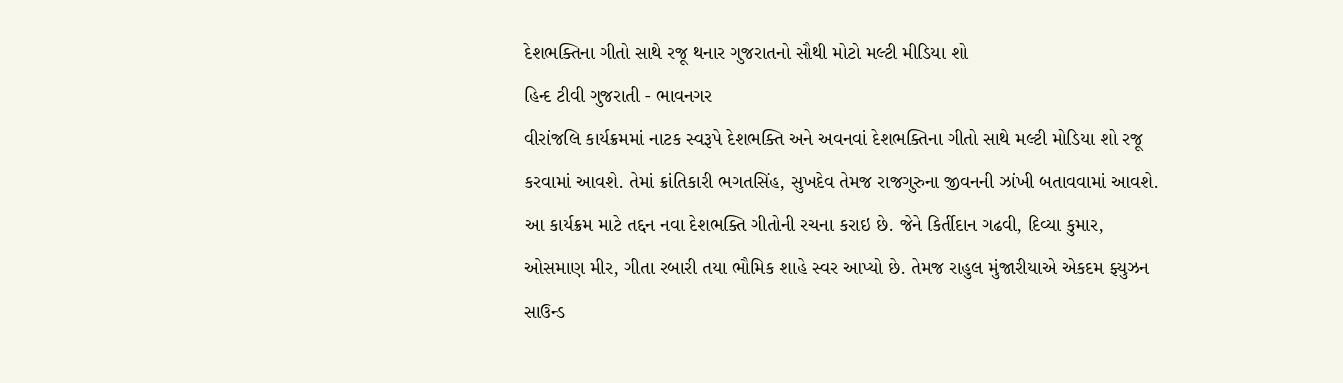દેશભક્તિના ગીતો સાથે રજૂ થનાર ગુજરાતનો સૌથી મોટો મલ્ટી મીડિયા શો
હિન્દ ટીવી ગુજરાતી - ભાવનગર
વીરાંજલિ કાર્યક્રમમાં નાટક સ્વરૂપે દેશભક્તિ અને અવનવાં દેશભક્તિના ગીતો સાથે મલ્ટી મોડિયા શો રજૂ કરવામાં આવશે. તેમાં ક્રાંતિકારી ભગતસિંહ, સુખદેવ તેમજ રાજગુરુના જીવનની ઝાંખી બતાવવામાં આવશે. આ કાર્યક્રમ માટે તદ્દન નવા દેશભક્તિ ગીતોની રચના કરાઇ છે. જેને કિર્તીદાન ગઢવી, દિવ્યા કુમાર, ઓસમાણ મીર, ગીતા રબારી તયા ભૌમિક શાહે સ્વર આપ્યો છે. તેમજ રાહુલ મુંજારીયાએ એકદમ ફ્યુઝન સાઉન્ડ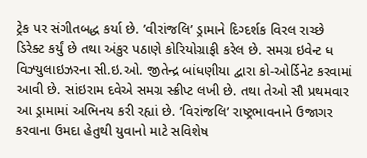ટ્રેક પર સંગીતબદ્ધ કર્યા છે. ’વીરાંજલિ’ ડ્રામાને દિગ્દર્શક વિરલ રાચ્છે ડિરેક્ટ કર્યું છે તથા અંકુર પઠાણે કોરિયોગ્રાફી કરેલ છે. સમગ્ર ઇવેન્ટ ધ વિઝ્યુલાઇઝરના સી.ઇ.ઓ. જીતેન્દ્ર બાંધણીયા દ્વારા કો-ઓર્ડિનેટ કરવામાં આવી છે. સાંઇરામ દવેએ સમગ્ર સ્ક્રીપ્ટ લખી છે. તથા તેઓ સૌ પ્રથમવાર આ ડ્રામામાં અભિનય કરી રહ્યાં છે. ’વિરાંજલિ’ રાષ્ટ્રભાવનાને ઉજાગર કરવાના ઉમદા હેતુથી યુવાનો માટે સવિશેષ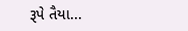રૂપે તૈયા...